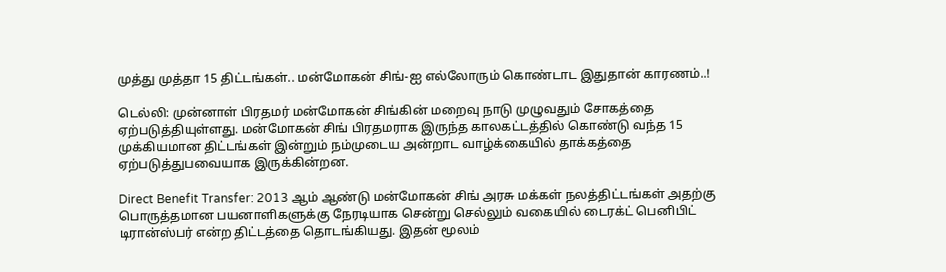முத்து முத்தா 15 திட்டங்கள்.. மன்மோகன் சிங்-ஐ எல்லோரும் கொண்டாட இதுதான் காரணம்..!

டெல்லி: முன்னாள் பிரதமர் மன்மோகன் சிங்கின் மறைவு நாடு முழுவதும் சோகத்தை ஏற்படுத்தியுள்ளது. மன்மோகன் சிங் பிரதமராக இருந்த காலகட்டத்தில் கொண்டு வந்த 15 முக்கியமான திட்டங்கள் இன்றும் நம்முடைய அன்றாட வாழ்க்கையில் தாக்கத்தை ஏற்படுத்துபவையாக இருக்கின்றன.

Direct Benefit Transfer: 2013 ஆம் ஆண்டு மன்மோகன் சிங் அரசு மக்கள் நலத்திட்டங்கள் அதற்கு பொருத்தமான பயனாளிகளுக்கு நேரடியாக சென்று செல்லும் வகையில் டைரக்ட் பெனிபிட் டிரான்ஸ்பர் என்ற திட்டத்தை தொடங்கியது. இதன் மூலம்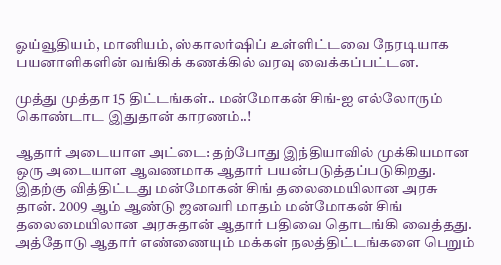ஓய்வூதியம், மானியம், ஸ்காலர்ஷிப் உள்ளிட்டவை நேரடியாக பயனாளிகளின் வங்கிக் கணக்கில் வரவு வைக்கப்பட்டன.

முத்து முத்தா 15 திட்டங்கள்.. மன்மோகன் சிங்-ஐ எல்லோரும் கொண்டாட இதுதான் காரணம்..!

ஆதார் அடையாள அட்டை: தற்போது இந்தியாவில் முக்கியமான ஒரு அடையாள ஆவணமாக ஆதார் பயன்படுத்தப்படுகிறது. இதற்கு வித்திட்டது மன்மோகன் சிங் தலைமையிலான அரசு தான். 2009 ஆம் ஆண்டு ஜனவரி மாதம் மன்மோகன் சிங் தலைமையிலான அரசுதான் ஆதார் பதிவை தொடங்கி வைத்தது. அத்தோடு ஆதார் எண்ணையும் மக்கள் நலத்திட்டங்களை பெறும்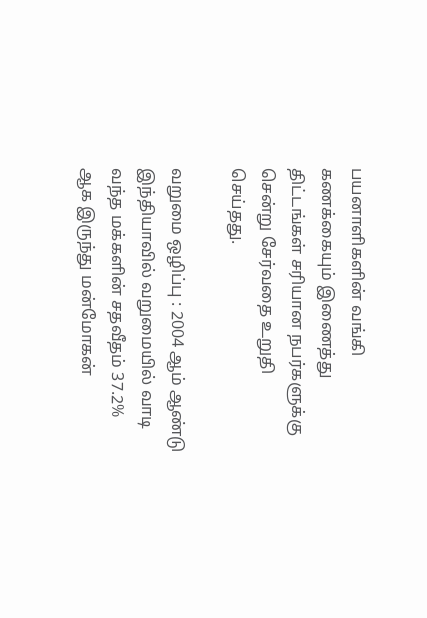பயனாளிகளின் வங்கி கணக்கையும் இணைத்து திட்டங்கள் சரியான நபர்களுக்கு சென்று சேர்வதை உறுதி செய்தது.

வறுமை ஒழிப்பு : 2004 ஆம் ஆண்டு இந்தியாவில் வறுமையில் வாடி வந்த மக்களின் சதவீதம் 37.2% ஆக இருந்து மன்மோகன்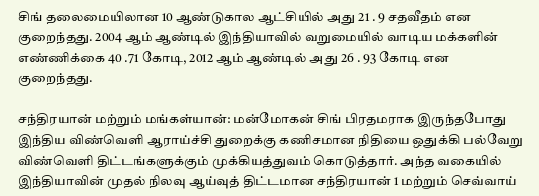சிங் தலைமையிலான 10 ஆண்டுகால ஆட்சியில் அது 21 . 9 சதவீதம் என குறைந்தது. 2004 ஆம் ஆண்டில் இந்தியாவில் வறுமையில் வாடிய மக்களின் எண்ணிக்கை 40 .71 கோடி, 2012 ஆம் ஆண்டில் அது 26 . 93 கோடி என குறைந்தது.

சந்திரயான் மற்றும் மங்கள்யான்: மன்மோகன் சிங் பிரதமராக இருந்தபோது இந்திய விண்வெளி ஆராய்ச்சி துறைக்கு கணிசமான நிதியை ஒதுக்கி பல்வேறு விண்வெளி திட்டங்களுக்கும் முக்கியத்துவம் கொடுத்தார். அந்த வகையில் இந்தியாவின் முதல் நிலவு ஆய்வுத் திட்டமான சந்திரயான் 1 மற்றும் செவ்வாய்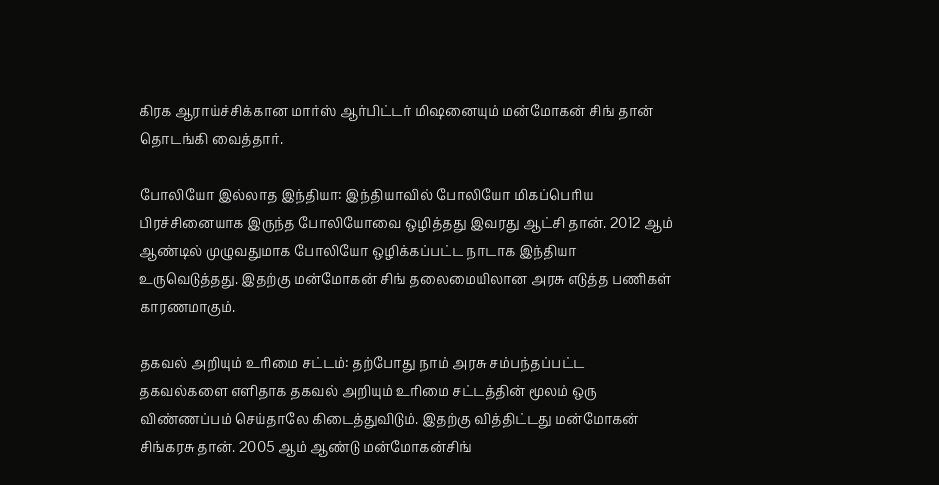கிரக ஆராய்ச்சிக்கான மார்ஸ் ஆர்பிட்டர் மிஷனையும் மன்மோகன் சிங் தான் தொடங்கி வைத்தார்.

போலியோ இல்லாத இந்தியா: இந்தியாவில் போலியோ மிகப்பெரிய பிரச்சினையாக இருந்த போலியோவை ஒழித்தது இவரது ஆட்சி தான். 2012 ஆம் ஆண்டில் முழுவதுமாக போலியோ ஒழிக்கப்பட்ட நாடாக இந்தியா உருவெடுத்தது. இதற்கு மன்மோகன் சிங் தலைமையிலான அரசு எடுத்த பணிகள் காரணமாகும்.

தகவல் அறியும் உரிமை சட்டம்: தற்போது நாம் அரசு சம்பந்தப்பட்ட தகவல்களை எளிதாக தகவல் அறியும் உரிமை சட்டத்தின் மூலம் ஒரு விண்ணப்பம் செய்தாலே கிடைத்துவிடும். இதற்கு வித்திட்டது மன்மோகன் சிங்கரசு தான். 2005 ஆம் ஆண்டு மன்மோகன்சிங்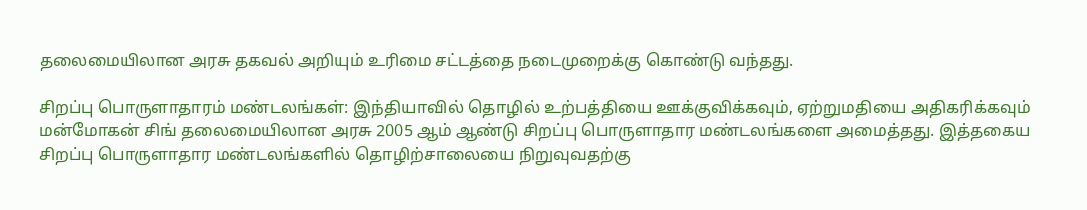தலைமையிலான அரசு தகவல் அறியும் உரிமை சட்டத்தை நடைமுறைக்கு கொண்டு வந்தது.

சிறப்பு பொருளாதாரம் மண்டலங்கள்: இந்தியாவில் தொழில் உற்பத்தியை ஊக்குவிக்கவும், ஏற்றுமதியை அதிகரிக்கவும் மன்மோகன் சிங் தலைமையிலான அரசு 2005 ஆம் ஆண்டு சிறப்பு பொருளாதார மண்டலங்களை அமைத்தது. இத்தகைய சிறப்பு பொருளாதார மண்டலங்களில் தொழிற்சாலையை நிறுவுவதற்கு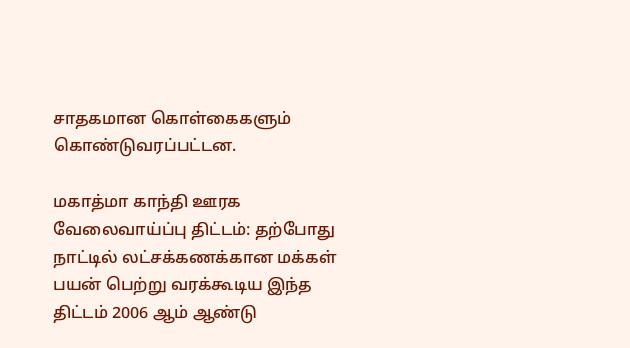சாதகமான கொள்கைகளும் கொண்டுவரப்பட்டன.

மகாத்மா காந்தி ஊரக வேலைவாய்ப்பு திட்டம்: தற்போது நாட்டில் லட்சக்கணக்கான மக்கள் பயன் பெற்று வரக்கூடிய இந்த திட்டம் 2006 ஆம் ஆண்டு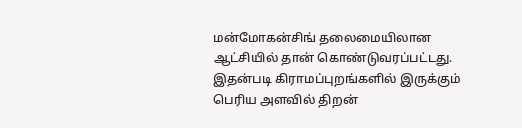மன்மோகன்சிங் தலைமையிலான ஆட்சியில் தான் கொண்டுவரப்பட்டது. இதன்படி கிராமப்புறங்களில் இருக்கும் பெரிய அளவில் திறன்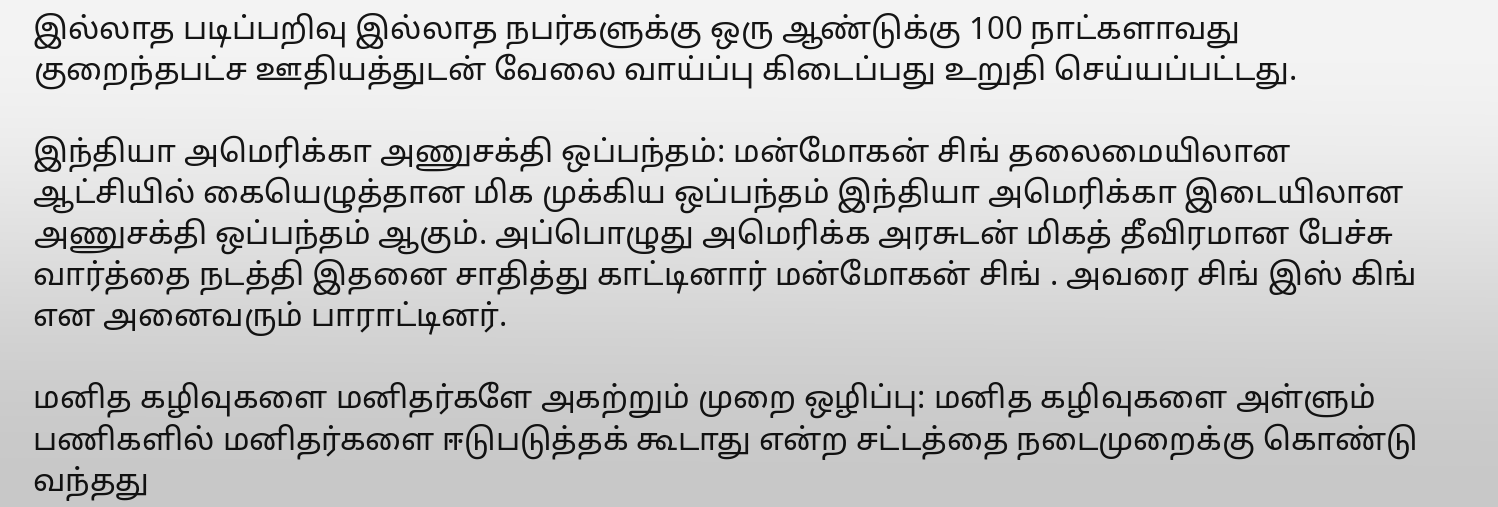இல்லாத படிப்பறிவு இல்லாத நபர்களுக்கு ஒரு ஆண்டுக்கு 100 நாட்களாவது குறைந்தபட்ச ஊதியத்துடன் வேலை வாய்ப்பு கிடைப்பது உறுதி செய்யப்பட்டது.

இந்தியா அமெரிக்கா அணுசக்தி ஒப்பந்தம்: மன்மோகன் சிங் தலைமையிலான ஆட்சியில் கையெழுத்தான மிக முக்கிய ஒப்பந்தம் இந்தியா அமெரிக்கா இடையிலான அணுசக்தி ஒப்பந்தம் ஆகும். அப்பொழுது அமெரிக்க அரசுடன் மிகத் தீவிரமான பேச்சு வார்த்தை நடத்தி இதனை சாதித்து காட்டினார் மன்மோகன் சிங் . அவரை சிங் இஸ் கிங் என அனைவரும் பாராட்டினர்.

மனித கழிவுகளை மனிதர்களே அகற்றும் முறை ஒழிப்பு: மனித கழிவுகளை அள்ளும் பணிகளில் மனிதர்களை ஈடுபடுத்தக் கூடாது என்ற சட்டத்தை நடைமுறைக்கு கொண்டு வந்தது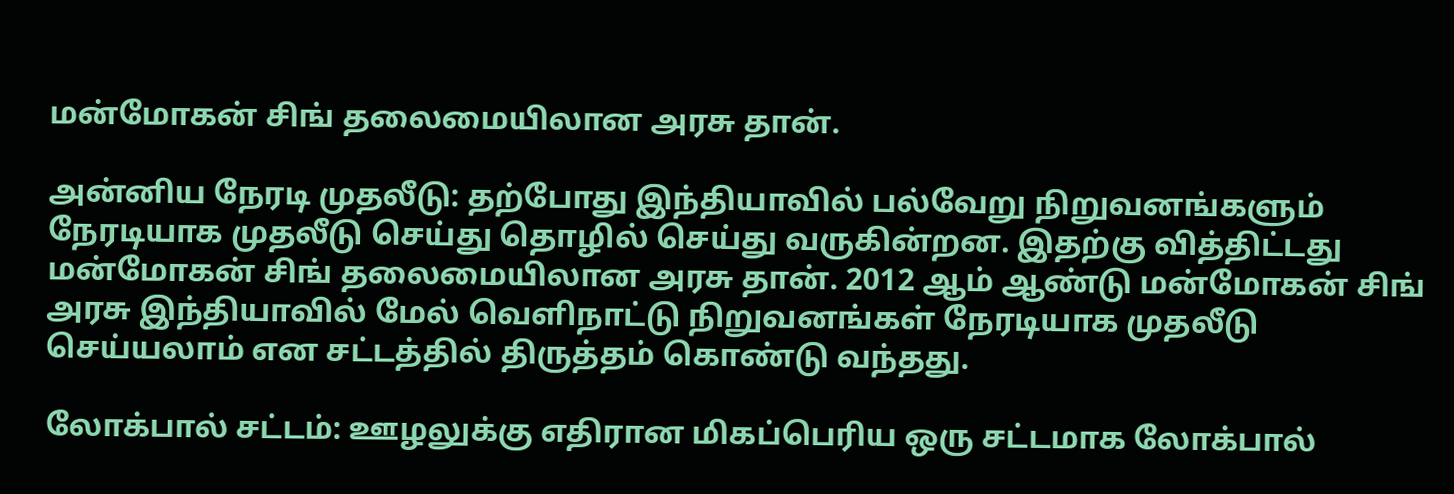மன்மோகன் சிங் தலைமையிலான அரசு தான்.

அன்னிய நேரடி முதலீடு: தற்போது இந்தியாவில் பல்வேறு நிறுவனங்களும் நேரடியாக முதலீடு செய்து தொழில் செய்து வருகின்றன. இதற்கு வித்திட்டது மன்மோகன் சிங் தலைமையிலான அரசு தான். 2012 ஆம் ஆண்டு மன்மோகன் சிங் அரசு இந்தியாவில் மேல் வெளிநாட்டு நிறுவனங்கள் நேரடியாக முதலீடு செய்யலாம் என சட்டத்தில் திருத்தம் கொண்டு வந்தது.

லோக்பால் சட்டம்: ஊழலுக்கு எதிரான மிகப்பெரிய ஒரு சட்டமாக லோக்பால்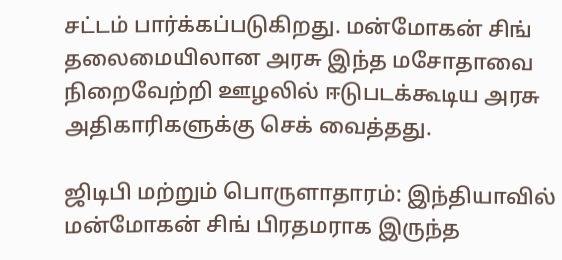சட்டம் பார்க்கப்படுகிறது. மன்மோகன் சிங் தலைமையிலான அரசு இந்த மசோதாவை நிறைவேற்றி ஊழலில் ஈடுபடக்கூடிய அரசு அதிகாரிகளுக்கு செக் வைத்தது.

ஜிடிபி மற்றும் பொருளாதாரம்: இந்தியாவில் மன்மோகன் சிங் பிரதமராக இருந்த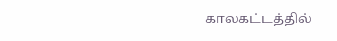காலகட்டத்தில்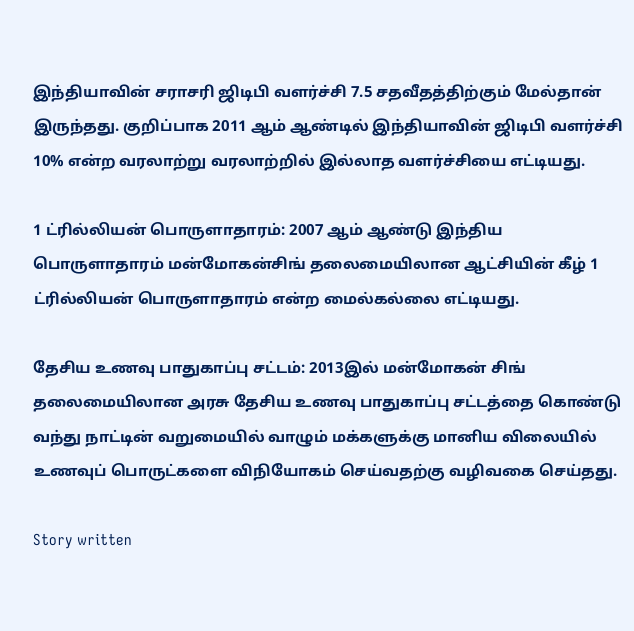இந்தியாவின் சராசரி ஜிடிபி வளர்ச்சி 7.5 சதவீதத்திற்கும் மேல்தான் இருந்தது. குறிப்பாக 2011 ஆம் ஆண்டில் இந்தியாவின் ஜிடிபி வளர்ச்சி 10% என்ற வரலாற்று வரலாற்றில் இல்லாத வளர்ச்சியை எட்டியது.

1 ட்ரில்லியன் பொருளாதாரம்: 2007 ஆம் ஆண்டு இந்திய பொருளாதாரம் மன்மோகன்சிங் தலைமையிலான ஆட்சியின் கீழ் 1 ட்ரில்லியன் பொருளாதாரம் என்ற மைல்கல்லை எட்டியது.

தேசிய உணவு பாதுகாப்பு சட்டம்: 2013இல் மன்மோகன் சிங் தலைமையிலான அரசு தேசிய உணவு பாதுகாப்பு சட்டத்தை கொண்டு வந்து நாட்டின் வறுமையில் வாழும் மக்களுக்கு மானிய விலையில் உணவுப் பொருட்களை விநியோகம் செய்வதற்கு வழிவகை செய்தது.

Story written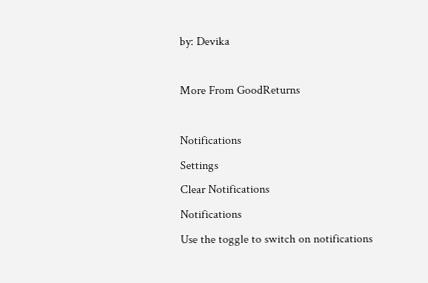by: Devika

More From GoodReturns

Notifications
Settings
Clear Notifications
Notifications
Use the toggle to switch on notifications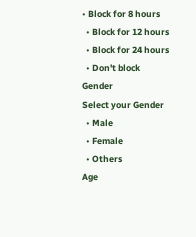• Block for 8 hours
  • Block for 12 hours
  • Block for 24 hours
  • Don't block
Gender
Select your Gender
  • Male
  • Female
  • Others
Age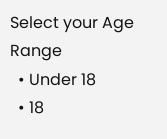Select your Age Range
  • Under 18
  • 18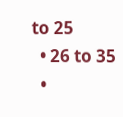to 25
  • 26 to 35
  •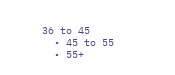36 to 45
  • 45 to 55
  • 55+